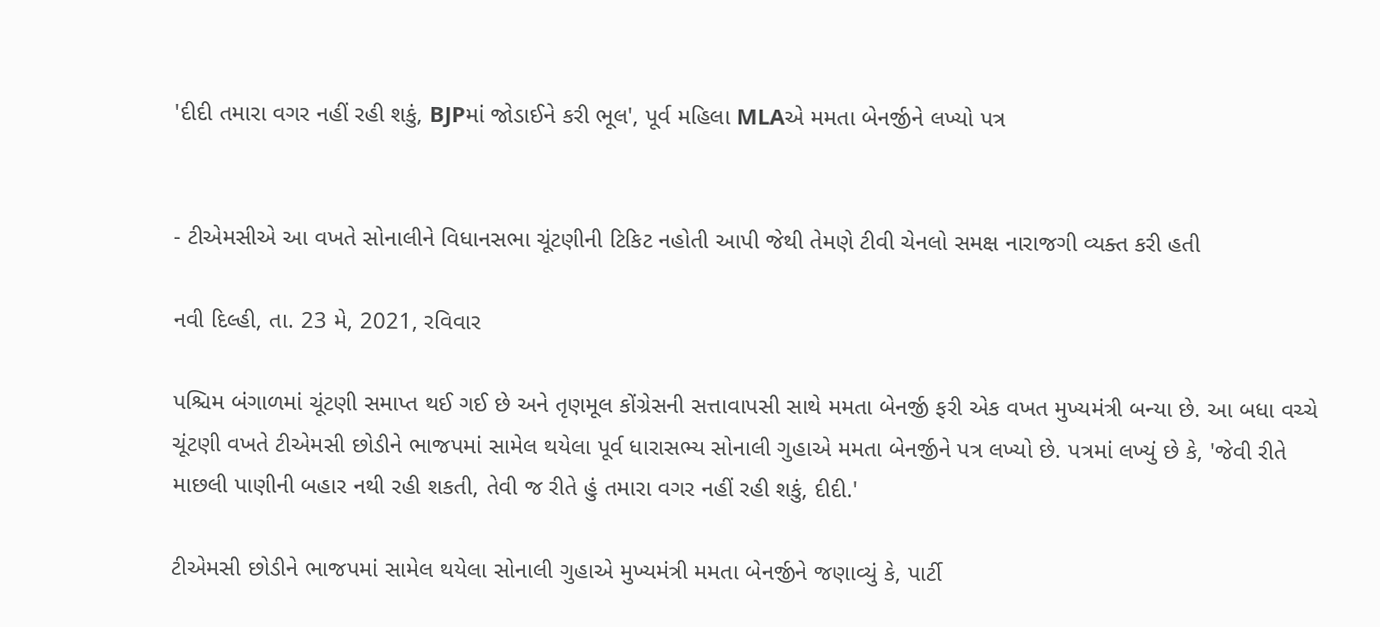'દીદી તમારા વગર નહીં રહી શકું, BJPમાં જોડાઈને કરી ભૂલ', પૂર્વ મહિલા MLAએ મમતા બેનર્જીને લખ્યો પત્ર


- ટીએમસીએ આ વખતે સોનાલીને વિધાનસભા ચૂંટણીની ટિકિટ નહોતી આપી જેથી તેમણે ટીવી ચેનલો સમક્ષ નારાજગી વ્યક્ત કરી હતી

નવી દિલ્હી, તા. 23 મે, 2021, રવિવાર

પશ્ચિમ બંગાળમાં ચૂંટણી સમાપ્ત થઈ ગઈ છે અને તૃણમૂલ કોંગ્રેસની સત્તાવાપસી સાથે મમતા બેનર્જી ફરી એક વખત મુખ્યમંત્રી બન્યા છે. આ બધા વચ્ચે ચૂંટણી વખતે ટીએમસી છોડીને ભાજપમાં સામેલ થયેલા પૂર્વ ધારાસભ્ય સોનાલી ગુહાએ મમતા બેનર્જીને પત્ર લખ્યો છે. પત્રમાં લખ્યું છે કે, 'જેવી રીતે માછલી પાણીની બહાર નથી રહી શકતી, તેવી જ રીતે હું તમારા વગર નહીં રહી શકું, દીદી.'

ટીએમસી છોડીને ભાજપમાં સામેલ થયેલા સોનાલી ગુહાએ મુખ્યમંત્રી મમતા બેનર્જીને જણાવ્યું કે, પાર્ટી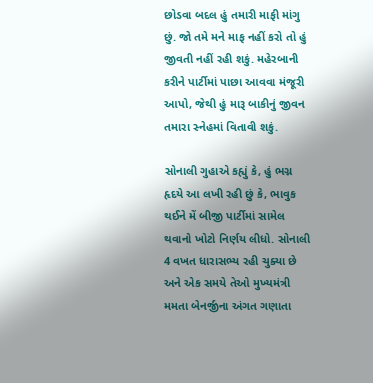છોડવા બદલ હું તમારી માફી માંગુ છું. જો તમે મને માફ નહીં કરો તો હું જીવતી નહીં રહી શકું. મહેરબાની કરીને પાર્ટીમાં પાછા આવવા મંજૂરી આપો, જેથી હું મારૂ બાકીનું જીવન તમારા સ્નેહમાં વિતાવી શકું.

સોનાલી ગુહાએ કહ્યું કે, હું ભગ્ન હૃદયે આ લખી રહી છું કે, ભાવુક થઈને મેં બીજી પાર્ટીમાં સામેલ થવાનો ખોટો નિર્ણય લીધો. સોનાલી 4 વખત ધારાસભ્ય રહી ચુક્યા છે અને એક સમયે તેઓ મુખ્યમંત્રી મમતા બેનર્જીના અંગત ગણાતા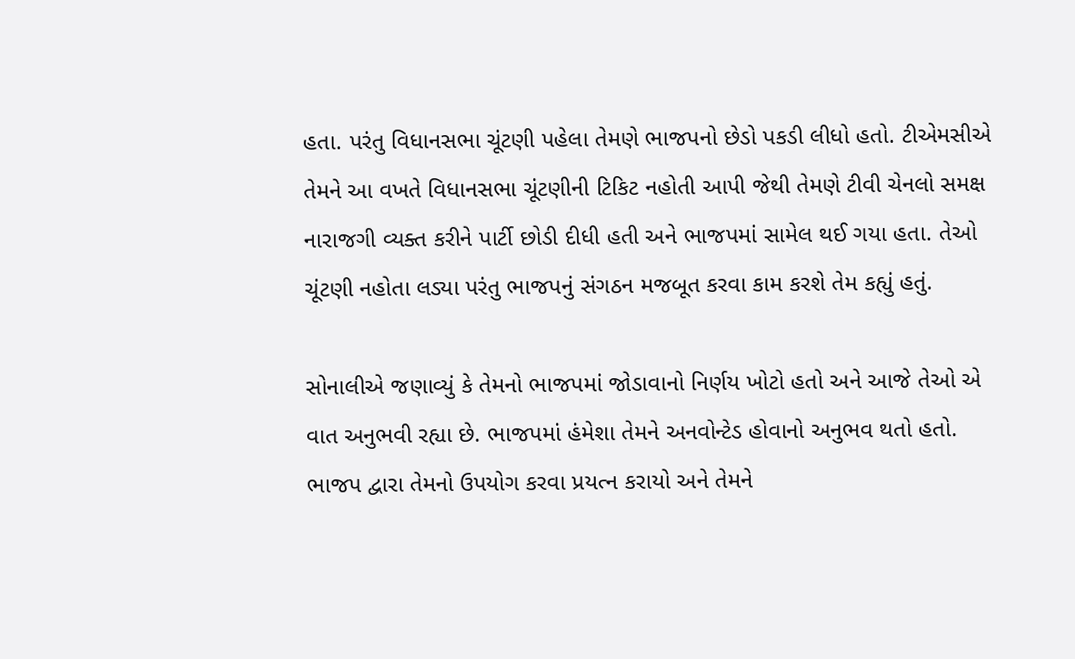હતા. પરંતુ વિધાનસભા ચૂંટણી પહેલા તેમણે ભાજપનો છેડો પકડી લીધો હતો. ટીએમસીએ તેમને આ વખતે વિધાનસભા ચૂંટણીની ટિકિટ નહોતી આપી જેથી તેમણે ટીવી ચેનલો સમક્ષ નારાજગી વ્યક્ત કરીને પાર્ટી છોડી દીધી હતી અને ભાજપમાં સામેલ થઈ ગયા હતા. તેઓ ચૂંટણી નહોતા લડ્યા પરંતુ ભાજપનું સંગઠન મજબૂત કરવા કામ કરશે તેમ કહ્યું હતું.

સોનાલીએ જણાવ્યું કે તેમનો ભાજપમાં જોડાવાનો નિર્ણય ખોટો હતો અને આજે તેઓ એ વાત અનુભવી રહ્યા છે. ભાજપમાં હંમેશા તેમને અનવોન્ટેડ હોવાનો અનુભવ થતો હતો. ભાજપ દ્વારા તેમનો ઉપયોગ કરવા પ્રયત્ન કરાયો અને તેમને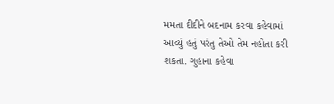મમતા દીદીને બદનામ કરવા કહેવામાં આવ્યું હતું પરંતુ તેઓ તેમ નહોતા કરી શકતા. ગુહાના કહેવા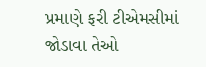પ્રમાણે ફરી ટીએમસીમાં જોડાવા તેઓ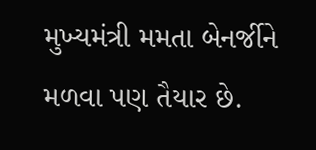મુખ્યમંત્રી મમતા બેનર્જીને મળવા પણ તૈયાર છે.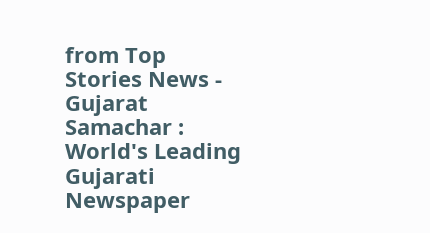from Top Stories News - Gujarat Samachar : World's Leading Gujarati Newspaper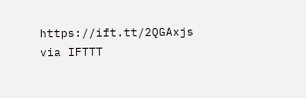https://ift.tt/2QGAxjs
via IFTTT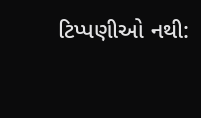ટિપ્પણીઓ નથી: